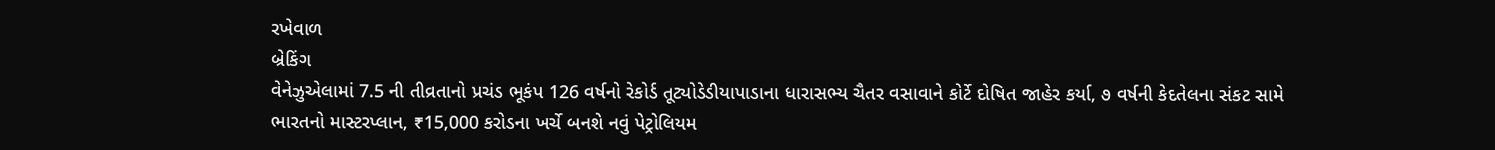રખેવાળ
બ્રેકિંગ
વેનેઝુએલામાં 7.5 ની તીવ્રતાનો પ્રચંડ ભૂકંપ 126 વર્ષનો રેકોર્ડ તૂટ્યોડેડીયાપાડાના ધારાસભ્ય ચૈતર વસાવાને કોર્ટે દોષિત જાહેર કર્યા, ૭ વર્ષની કેદતેલના સંકટ સામે ભારતનો માસ્ટરપ્લાન, ₹15,000 કરોડના ખર્ચે બનશે નવું પેટ્રોલિયમ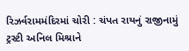રિઝર્વરામમંદિરમાં ચોરી : ચંપત રાયનું રાજીનામું ટ્રસ્ટી અનિલ મિશ્રાને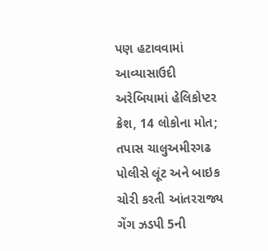પણ હટાવવામાં આવ્યાસાઉદી અરેબિયામાં હેલિકોપ્ટર ક્રેશ, 14 લોકોના મોત; તપાસ ચાલુઅમીરગઢ પોલીસે લૂંટ અને બાઇક ચોરી કરતી આંતરરાજ્ય ગેંગ ઝડપી 5ની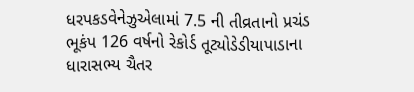ધરપકડવેનેઝુએલામાં 7.5 ની તીવ્રતાનો પ્રચંડ ભૂકંપ 126 વર્ષનો રેકોર્ડ તૂટ્યોડેડીયાપાડાના ધારાસભ્ય ચૈતર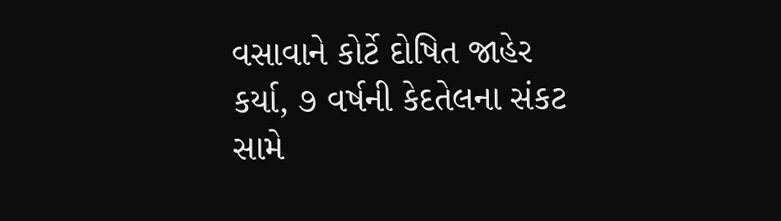વસાવાને કોર્ટે દોષિત જાહેર કર્યા, ૭ વર્ષની કેદતેલના સંકટ સામે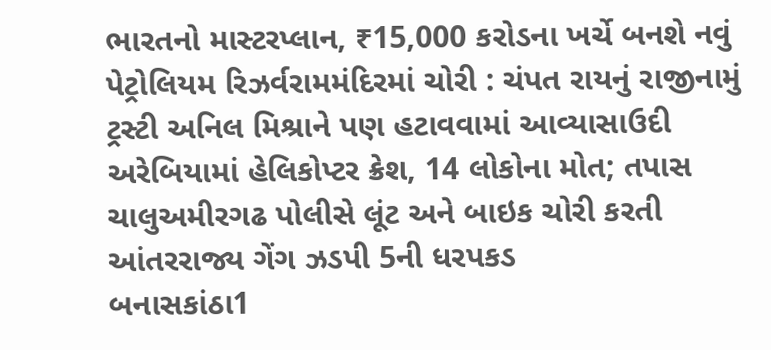ભારતનો માસ્ટરપ્લાન, ₹15,000 કરોડના ખર્ચે બનશે નવું પેટ્રોલિયમ રિઝર્વરામમંદિરમાં ચોરી : ચંપત રાયનું રાજીનામું ટ્રસ્ટી અનિલ મિશ્રાને પણ હટાવવામાં આવ્યાસાઉદી અરેબિયામાં હેલિકોપ્ટર ક્રેશ, 14 લોકોના મોત; તપાસ ચાલુઅમીરગઢ પોલીસે લૂંટ અને બાઇક ચોરી કરતી આંતરરાજ્ય ગેંગ ઝડપી 5ની ધરપકડ
બનાસકાંઠા1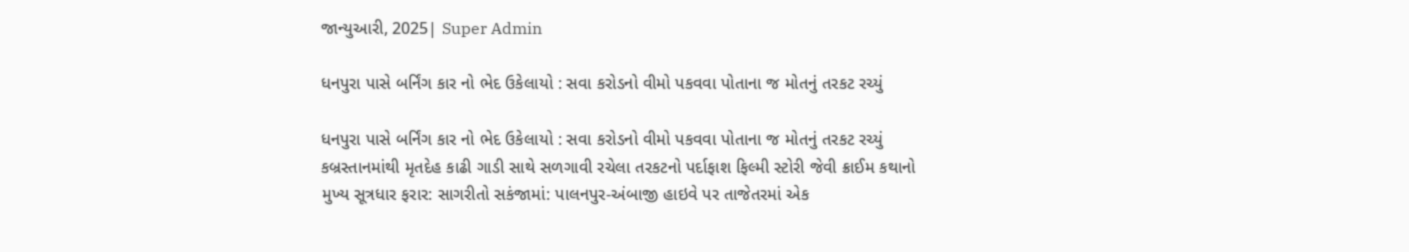જાન્યુઆરી, 2025| Super Admin

ધનપુરા પાસે બર્નિંગ કાર નો ભેદ ઉકેલાયો : સવા કરોડનો વીમો પકવવા પોતાના જ મોતનું તરકટ રચ્યું

ધનપુરા પાસે બર્નિંગ કાર નો ભેદ ઉકેલાયો : સવા કરોડનો વીમો પકવવા પોતાના જ મોતનું તરકટ રચ્યું
કબ્રસ્તાનમાંથી મૃતદેહ કાઢી ગાડી સાથે સળગાવી રચેલા તરકટનો પર્દાફાશ ફિલ્મી સ્ટોરી જેવી ક્રાઈમ કથાનો મુખ્ય સૂત્રધાર ફરાર: સાગરીતો સકંજામાં: પાલનપુર-અંબાજી હાઇવે પર તાજેતરમાં એક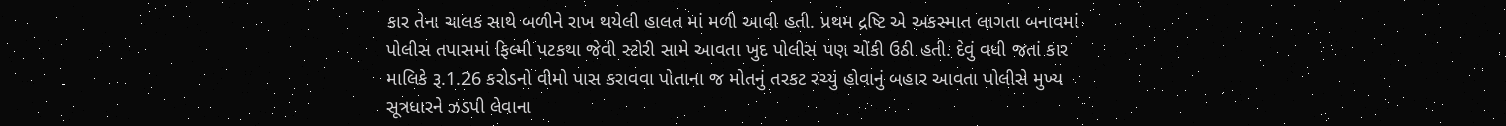કાર તેના ચાલક સાથે બળીને રાખ થયેલી હાલત માં મળી આવી હતી. પ્રથમ દ્રષ્ટિ એ અકસ્માત લાગતા બનાવમાં પોલીસ તપાસમાં ફિલ્મી પટકથા જેવી સ્ટોરી સામે આવતા ખુદ પોલીસ પણ ચોંકી ઉઠી હતી. દેવું વધી જતાં કાર માલિકે રૂ.1.26 કરોડનો વીમો પાસ કરાવવા પોતાના જ મોતનું તરકટ રચ્યું હોવાનું બહાર આવતા પોલીસે મુખ્ય સૂત્રધારને ઝડપી લેવાના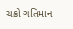ચક્રો ગતિમાન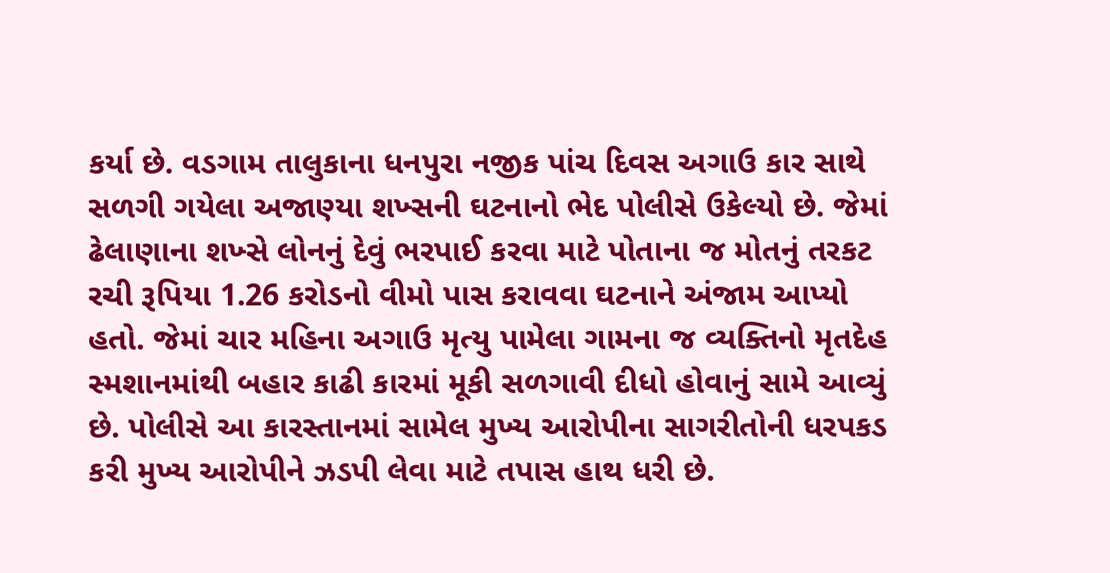કર્યા છે. વડગામ તાલુકાના ધનપુરા નજીક પાંચ દિવસ અગાઉ કાર સાથે સળગી ગયેલા અજાણ્યા શખ્સની ઘટનાનો ભેદ પોલીસે ઉકેલ્યો છે. જેમાં ઢેલાણાના શખ્સે લોનનું દેવું ભરપાઈ કરવા માટે પોતાના જ મોતનું તરકટ રચી રૂપિયા 1.26 કરોડનો વીમો પાસ કરાવવા ઘટનાને અંજામ આપ્યો હતો. જેમાં ચાર મહિના અગાઉ મૃત્યુ પામેલા ગામના જ વ્યક્તિનો મૃતદેહ સ્મશાનમાંથી બહાર કાઢી કારમાં મૂકી સળગાવી દીધો હોવાનું સામે આવ્યું છે. પોલીસે આ કારસ્તાનમાં સામેલ મુખ્ય આરોપીના સાગરીતોની ધરપકડ કરી મુખ્ય આરોપીને ઝડપી લેવા માટે તપાસ હાથ ધરી છે.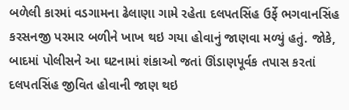બળેલી કારમાં વડગામના ઢેલાણા ગામે રહેતા દલપતસિંહ ઉર્ફે ભગવાનસિંહ કરસનજી પરમાર બળીને ખાખ થઇ ગયા હોવાનું જાણવા મળ્યું હતું. જોકે, બાદમાં પોલીસને આ ઘટનામાં શંકાઓ જતાં ઊંડાણપૂર્વક તપાસ કરતાં દલપતસિંહ જીવિત હોવાની જાણ થઇ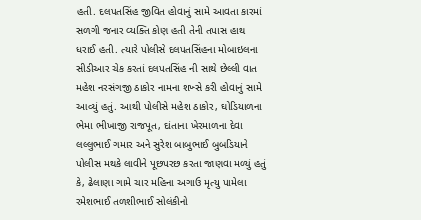હતી. દલપતસિંહ જીવિત હોવાનું સામે આવતા કારમાં સળગી જનાર વ્યક્તિ કોણ હતી તેની તપાસ હાથ ધરાઈ હતી. ત્યારે પોલીસે દલપતસિંહના મોબાઇલના સીડીઆર ચેક કરતાં દલપતસિંહ ની સાથે છેલ્લી વાત મહેશ નરસંગજી ઠાકોર નામના શખ્સે કરી હોવાનું સામે આવ્યું હતું. આથી પોલીસે મહેશ ઠાકોર, ઘોડિયાળના ભેમા ભીખાજી રાજપૂત, દાંતાના ખેરમાળના દેવા લલ્લુભાઈ ગમાર અને સુરેશ બાબુભાઈ બુબડિયાને પોલીસ મથકે લાવીને પૂછપરછ કરતા જાણવા મળ્યું હતું કે, ઢેલાણા ગામે ચાર મહિના અગાઉ મૃત્યુ પામેલા રમેશભાઈ તળશીભાઈ સોલંકીનો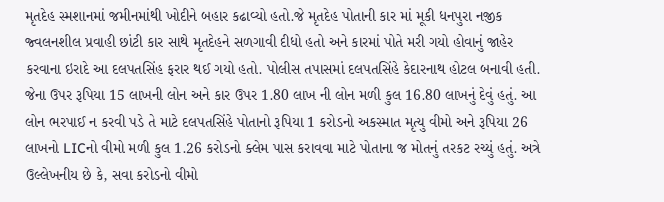મૃતદેહ સ્મશાનમાં જમીનમાંથી ખોદીને બહાર કઢાવ્યો હતો.જે મૃતદેહ પોતાની કાર માં મૂકી ધનપુરા નજીક જ્વલનશીલ પ્રવાહી છાંટી કાર સાથે મૃતદેહને સળગાવી દીધો હતો અને કારમાં પોતે મરી ગયો હોવાનું જાહેર કરવાના ઇરાદે આ દલપતસિંહ ફરાર થઈ ગયો હતો. પોલીસ તપાસમાં દલપતસિંહે કેદારનાથ હોટલ બનાવી હતી. જેના ઉપર રૂપિયા 15 લાખની લોન અને કાર ઉપર 1.80 લાખ ની લોન મળી કુલ 16.80 લાખનું દેવું હતું. આ લોન ભરપાઈ ન કરવી પડે તે માટે દલપતસિંહે પોતાનો રૂપિયા 1 કરોડનો અકસ્માત મૃત્યુ વીમો અને રૂપિયા 26 લાખનો LICનો વીમો મળી કુલ 1.26 કરોડનો ક્લેમ પાસ કરાવવા માટે પોતાના જ મોતનું તરકટ રચ્યું હતું. અત્રે ઉલ્લેખનીય છે કે, સવા કરોડનો વીમો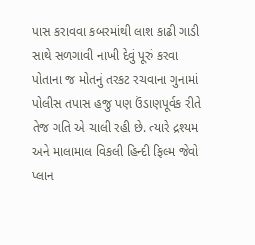પાસ કરાવવા કબરમાંથી લાશ કાઢી ગાડી સાથે સળગાવી નાખી દેવું પૂરું કરવા પોતાના જ મોતનું તરકટ રચવાના ગુનામાં  પોલીસ તપાસ હજુ પણ ઉંડાણપૂર્વક રીતે તેજ ગતિ એ ચાલી રહી છે. ત્યારે દ્રશ્યમ  અને માલામાલ વિકલી હિન્દી ફિલ્મ જેવો પ્લાન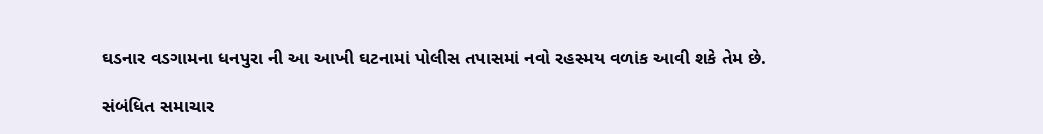ઘડનાર વડગામના ધનપુરા ની આ આખી ઘટનામાં પોલીસ તપાસમાં નવો રહસ્મય વળાંક આવી શકે તેમ છે.

સંબંધિત સમાચાર